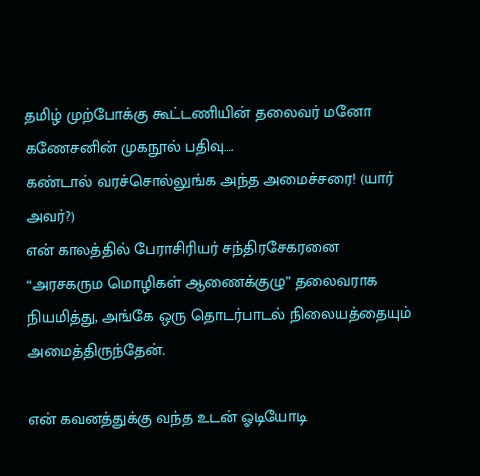தமிழ் முற்போக்கு கூட்டணியின் தலைவர் மனோ கணேசனின் முகநூல் பதிவு….
கண்டால் வரச்சொல்லுங்க அந்த அமைச்சரை! (யார் அவர்?)
என் காலத்தில் பேராசிரியர் சந்திரசேகரனை “அரசகரும மொழிகள் ஆணைக்குழு” தலைவராக நியமித்து, அங்கே ஒரு தொடர்பாடல் நிலையத்தையும் அமைத்திருந்தேன்.

என் கவனத்துக்கு வந்த உடன் ஓடியோடி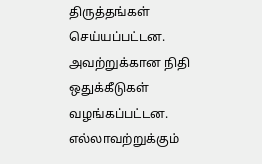திருத்தங்கள் செய்யப்பட்டன. அவற்றுக்கான நிதி ஒதுக்கீடுகள் வழங்கப்பட்டன.
எல்லாவற்றுக்கும்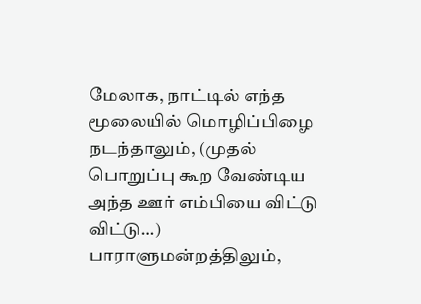மேலாக, நாட்டில் எந்த மூலையில் மொழிப்பிழை நடந்தாலும், (முதல் பொறுப்பு கூற வேண்டிய அந்த ஊர் எம்பியை விட்டு விட்டு…) பாராளுமன்றத்திலும்,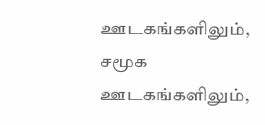ஊடகங்களிலும், சமூக ஊடகங்களிலும்,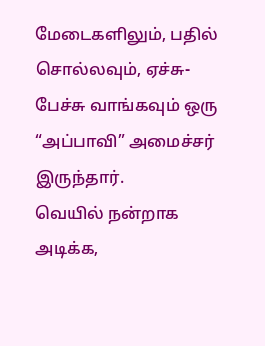மேடைகளிலும், பதில் சொல்லவும், ஏச்சு-பேச்சு வாங்கவும் ஒரு “அப்பாவி” அமைச்சர் இருந்தார்.
வெயில் நன்றாக அடிக்க,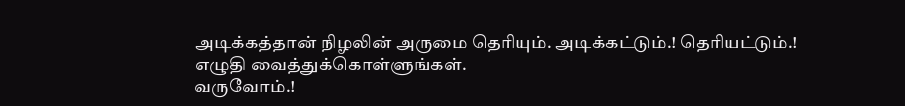அடிக்கத்தான் நிழலின் அருமை தெரியும். அடிக்கட்டும்.! தெரியட்டும்.!
எழுதி வைத்துக்கொள்ளுங்கள்.
வருவோம்.!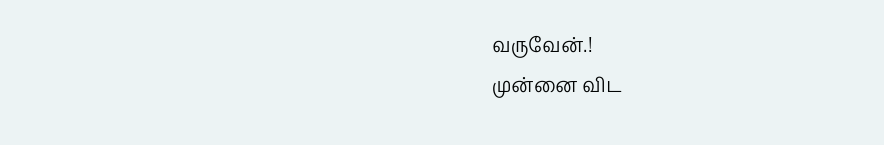வருவேன்.!
முன்னை விட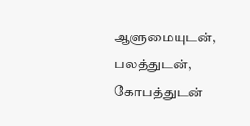ஆளுமையுடன், பலத்துடன், கோபத்துடன்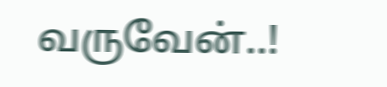வருவேன்..!